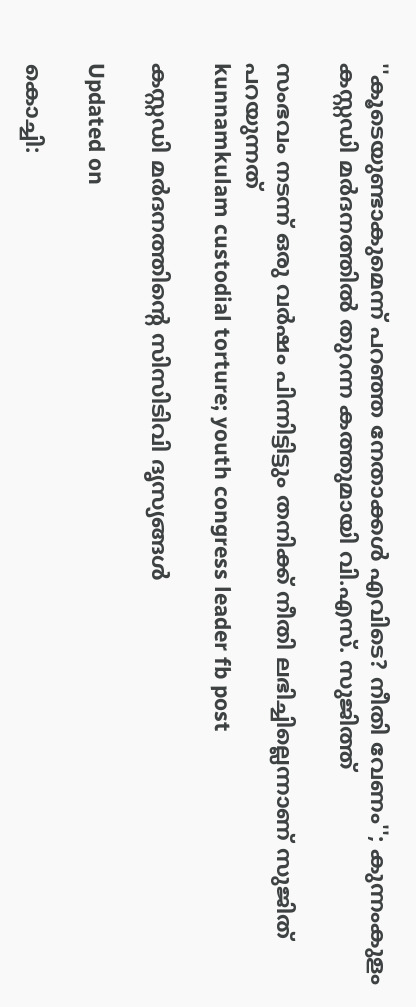''കൂടെയുണ്ടാകുമെന്ന് പറഞ്ഞ നേതാക്കൾ എവിടെ? നീതി വേണം''; കുന്നംകുളം കസ്റ്റഡി മർദനത്തിൽ തുറന്ന കത്തുമായി വി.എസ്. സുജിത്ത്

സംഭവം നടന്ന് ഒരു വർഷം പിന്നിട്ടിട്ടും തനിക്ക് നീതി ലഭിച്ചില്ലെന്നാണ് സുജിത് പറയുന്നത്
kunnamkulam custodial torture; youth congress leader fb post

കസ്റ്റഡി മർദനത്തിന്‍റെ സിസിടിവി ദൃസ‍്യങ്ങൾ

Updated on

കൊച്ചി: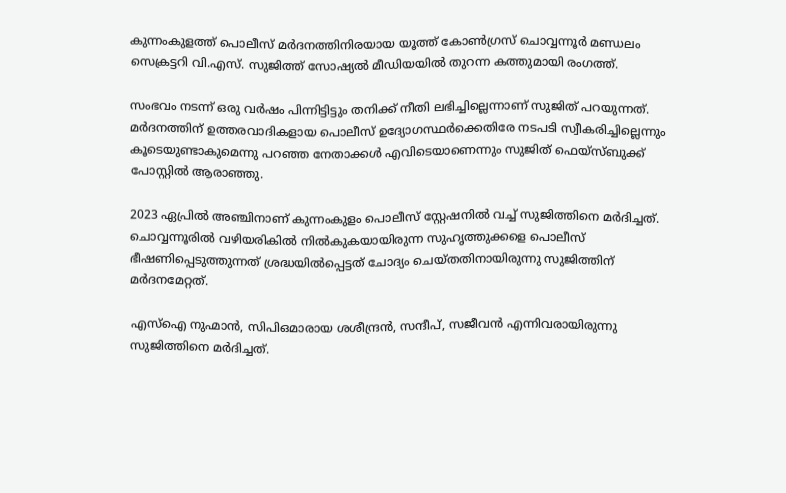കുന്നംകുളത്ത് പൊലീസ് മർദനത്തിനിരയായ യൂത്ത് കോൺഗ്രസ് ചൊവ്വന്നൂർ മണ്ഡലം സെക്രട്ടറി വി.എസ്. സുജിത്ത് സോഷ‍്യൽ മീഡിയയിൽ തുറന്ന കത്തുമായി രംഗത്ത്.

സംഭവം നടന്ന് ഒരു വർഷം പിന്നിട്ടിട്ടും തനിക്ക് നീതി ലഭിച്ചില്ലെന്നാണ് സുജിത് പറയുന്നത്. മർദനത്തിന് ഉത്തരവാദികളായ പൊലീസ് ഉദ‍്യോഗസ്ഥർക്കെതിരേ നടപടി സ്വീകരിച്ചില്ലെന്നും കൂടെയുണ്ടാകുമെന്നു പറഞ്ഞ നേതാക്കൾ എവിടെയാണെന്നും സുജിത് ഫെയ്സ്ബുക്ക് പോസ്റ്റിൽ ആരാഞ്ഞു.

2023 ഏപ്രിൽ അഞ്ചിനാണ് കുന്നംകുളം പൊലീസ് സ്റ്റേഷനിൽ വച്ച് സുജിത്തിനെ മർദിച്ചത്. ചൊവ്വന്നൂരിൽ വഴിയരികിൽ നിൽകുകയായിരുന്ന സുഹൃത്തുക്കളെ പൊലീസ് ഭീഷണിപ്പെടുത്തുന്നത് ശ്രദ്ധയിൽപ്പെട്ടത് ചോദ‍്യം ചെയ്തതിനായിരുന്നു സുജിത്തിന് മർദനമേറ്റത്.

എസ്ഐ നുഹ്മാൻ, സിപിഒമാരായ ശശീന്ദ്രൻ, സന്ദീപ്, സജീവൻ എന്നിവരായിരുന്നു സുജിത്തിനെ മർദിച്ചത്.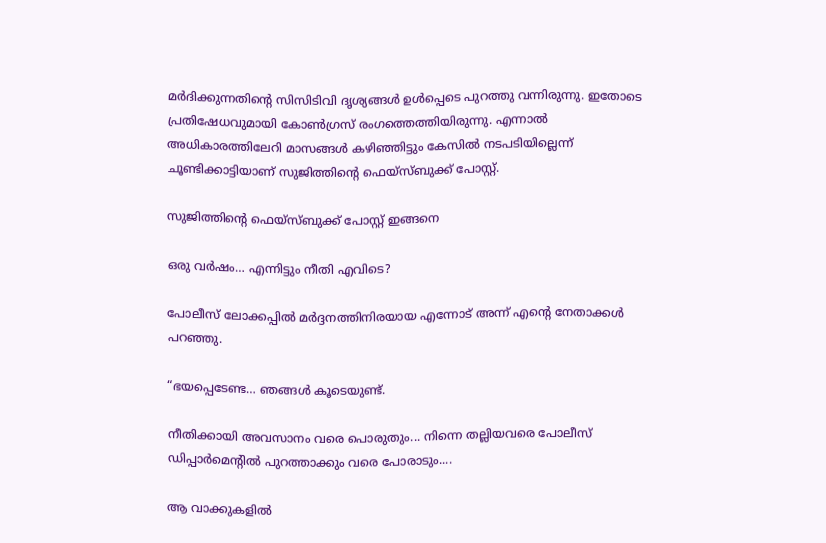മർദിക്കുന്നതിന്‍റെ സിസിടിവി ദൃശ‍്യങ്ങൾ ഉൾപ്പെടെ പുറത്തു വന്നിരുന്നു. ഇതോടെ പ്രതിഷേധവുമായി കോൺഗ്രസ് രംഗത്തെത്തിയിരുന്നു. എന്നാൽ അധികാരത്തിലേറി മാസങ്ങൾ കഴിഞ്ഞിട്ടും കേസിൽ നടപടിയില്ലെന്ന് ചൂണ്ടിക്കാട്ടിയാണ് സുജിത്തിന്‍റെ ഫെയ്സ്ബുക്ക് പോസ്റ്റ്.

സുജിത്തിന്‍റെ ഫെയ്സ്ബുക്ക് പോസ്റ്റ് ഇങ്ങനെ

ഒരു വർഷം… എന്നിട്ടും നീതി എവിടെ?

പോലീസ് ലോക്കപ്പിൽ മർദ്ദനത്തിനിരയായ എന്നോട് അന്ന് എന്‍റെ നേതാക്കൾ പറഞ്ഞു.

“ഭയപ്പെടേണ്ട… ഞങ്ങൾ കൂടെയുണ്ട്.

നീതിക്കായി അവസാനം വരെ പൊരുതും... നിന്നെ തല്ലിയവരെ പോലീസ് ഡിപ്പാർമെന്‍റിൽ പുറത്താക്കും വരെ പോരാടും....

ആ വാക്കുകളിൽ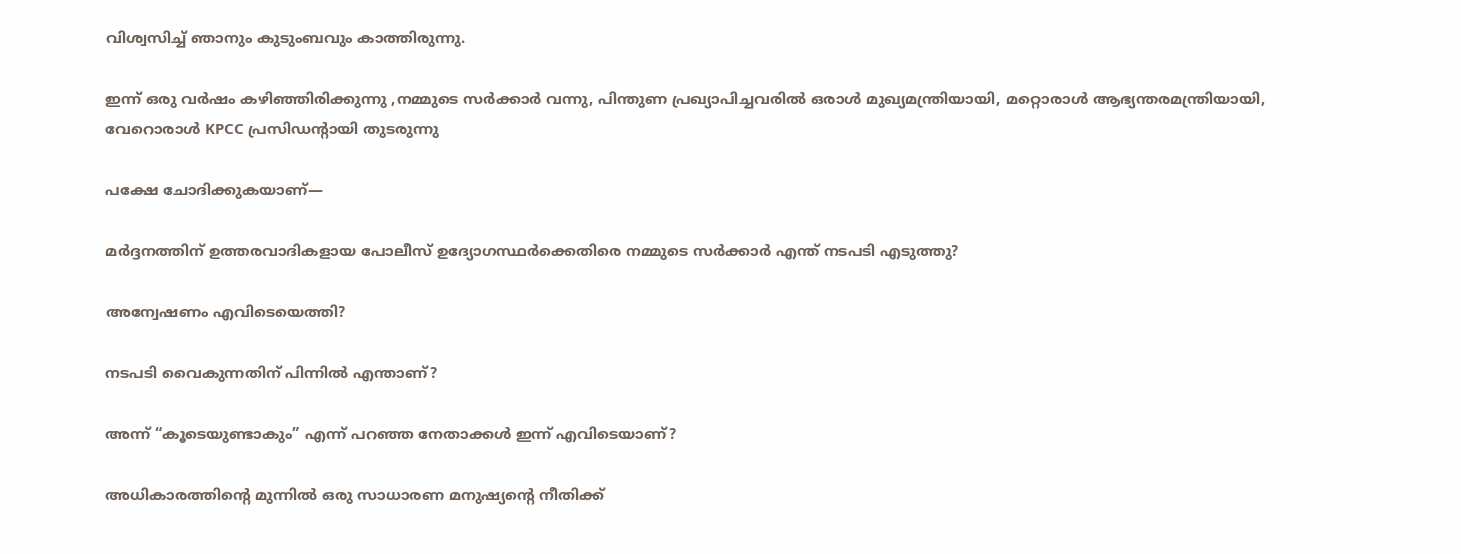വിശ്വസിച്ച് ഞാനും കുടുംബവും കാത്തിരുന്നു.

ഇന്ന് ഒരു വർഷം കഴിഞ്ഞിരിക്കുന്നു ,നമ്മുടെ സർക്കാർ വന്നു, പിന്തുണ പ്രഖ്യാപിച്ചവരിൽ ഒരാൾ മുഖ്യമന്ത്രിയായി, മറ്റൊരാൾ ആഭ്യന്തരമന്ത്രിയായി, വേറൊരാൾ KPCC പ്രസിഡന്‍റായി തുടരുന്നു

പക്ഷേ ചോദിക്കുകയാണ്—

മർദ്ദനത്തിന് ഉത്തരവാദികളായ പോലീസ് ഉദ്യോഗസ്ഥർക്കെതിരെ നമ്മുടെ സർക്കാർ എന്ത് നടപടി എടുത്തു?

അന്വേഷണം എവിടെയെത്തി?

നടപടി വൈകുന്നതിന് പിന്നിൽ എന്താണ്?

അന്ന് “കൂടെയുണ്ടാകും” എന്ന് പറഞ്ഞ നേതാക്കൾ ഇന്ന് എവിടെയാണ്?

അധികാരത്തിന്‍റെ മുന്നിൽ ഒരു സാധാരണ മനുഷ്യന്റെ നീതിക്ക്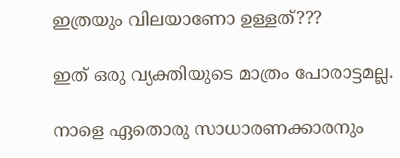ഇത്രയും വിലയാണോ ഉള്ളത്???

ഇത് ഒരു വ്യക്തിയുടെ മാത്രം പോരാട്ടമല്ല.

നാളെ ഏതൊരു സാധാരണക്കാരനും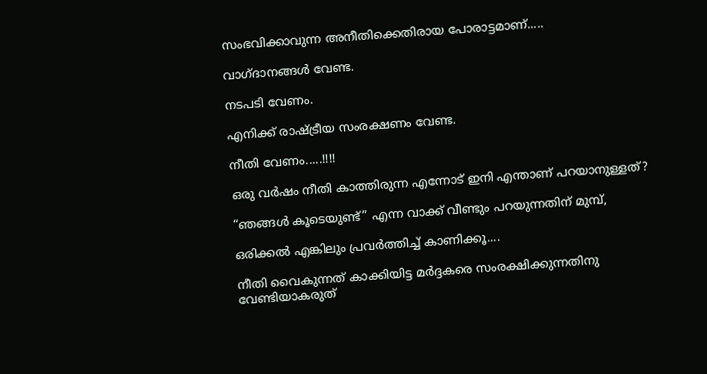സംഭവിക്കാവുന്ന അനീതിക്കെതിരായ പോരാട്ടമാണ്.....

വാഗ്ദാനങ്ങൾ വേണ്ട.

നടപടി വേണം.

എനിക്ക് രാഷ്ട്രീയ സംരക്ഷണം വേണ്ട.

നീതി വേണം.....!!!!

ഒരു വർഷം നീതി കാത്തിരുന്ന എന്നോട് ഇനി എന്താണ് പറയാനുള്ളത്?

“ഞങ്ങൾ കൂടെയുണ്ട്” എന്ന വാക്ക് വീണ്ടും പറയുന്നതിന് മുമ്പ്,

ഒരിക്കൽ എങ്കിലും പ്രവർത്തിച്ച് കാണിക്കൂ....

നീതി വൈകുന്നത് കാക്കിയിട്ട മർദ്ദകരെ സംരക്ഷിക്കുന്നതിനു വേണ്ടിയാകരുത്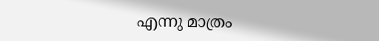എന്നു മാത്രം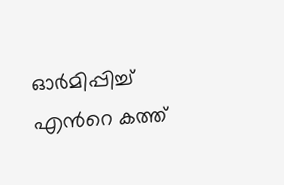ഓർമിപ്പിച്ച് എന്‍റെ കത്ത്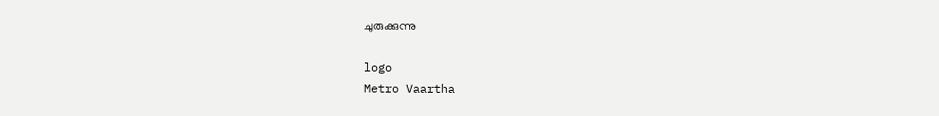ചുരുക്കുന്നു

logo
Metro Vaartha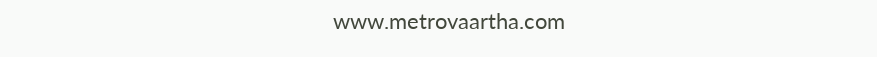www.metrovaartha.com